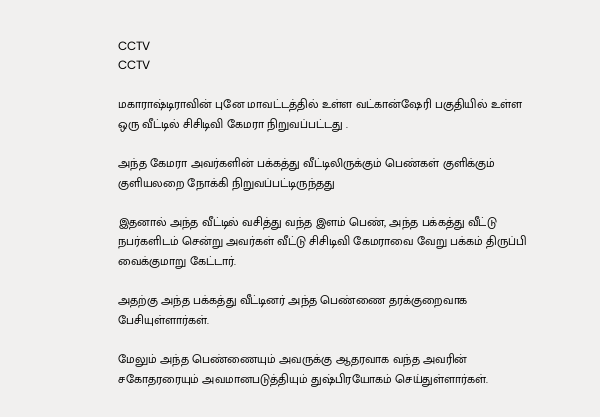CCTV
CCTV

மகாராஷ்டிராவின் புனே மாவட்டத்தில் உள்ள வட்கான்ஷேரி பகுதியில் உள்ள ஒரு வீட்டில் சிசிடிவி கேமரா நிறுவப்பட்டது .

அந்த கேமரா அவர்களின் பக்கத்து வீட்டிலிருக்கும் பெண்கள் குளிக்கும் குளியலறை நோக்கி நிறுவப்பட்டிருந்தது

இதனால் அந்த வீட்டில் வசித்து வந்த இளம் பெண், அந்த பக்கத்து வீட்டு நபர்களிடம் சென்று அவர்கள் வீட்டு சிசிடிவி கேமராவை வேறு பக்கம் திருப்பி வைக்குமாறு கேட்டார்.

அதற்கு அந்த பக்கத்து வீட்டினர் அந்த பெண்ணை தரக்குறைவாக பேசியுள்ளார்கள்.

மேலும் அந்த பெண்ணையும் அவருக்கு ஆதரவாக வந்த அவரின் சகோதரரையும் அவமானபடுத்தியும் துஷ்பிரயோகம் செய்துள்ளார்கள்.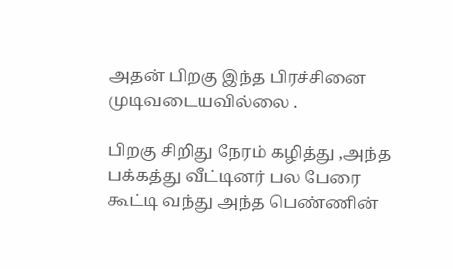அதன் பிறகு இந்த பிரச்சினை முடிவடையவில்லை .

பிறகு சிறிது நேரம் கழித்து ,அந்த பக்கத்து வீட்டினர் பல பேரை கூட்டி வந்து அந்த பெண்ணின்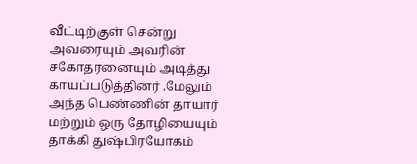வீட்டிற்குள் சென்று அவரையும் அவரின் சகோதரனையும் அடித்து காயப்படுத்தினர் .மேலும் அந்த பெண்ணின் தாயார் மற்றும் ஒரு தோழியையும் தாக்கி துஷ்பிரயோகம்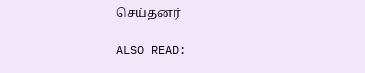செய்தனர்

ALSO READ: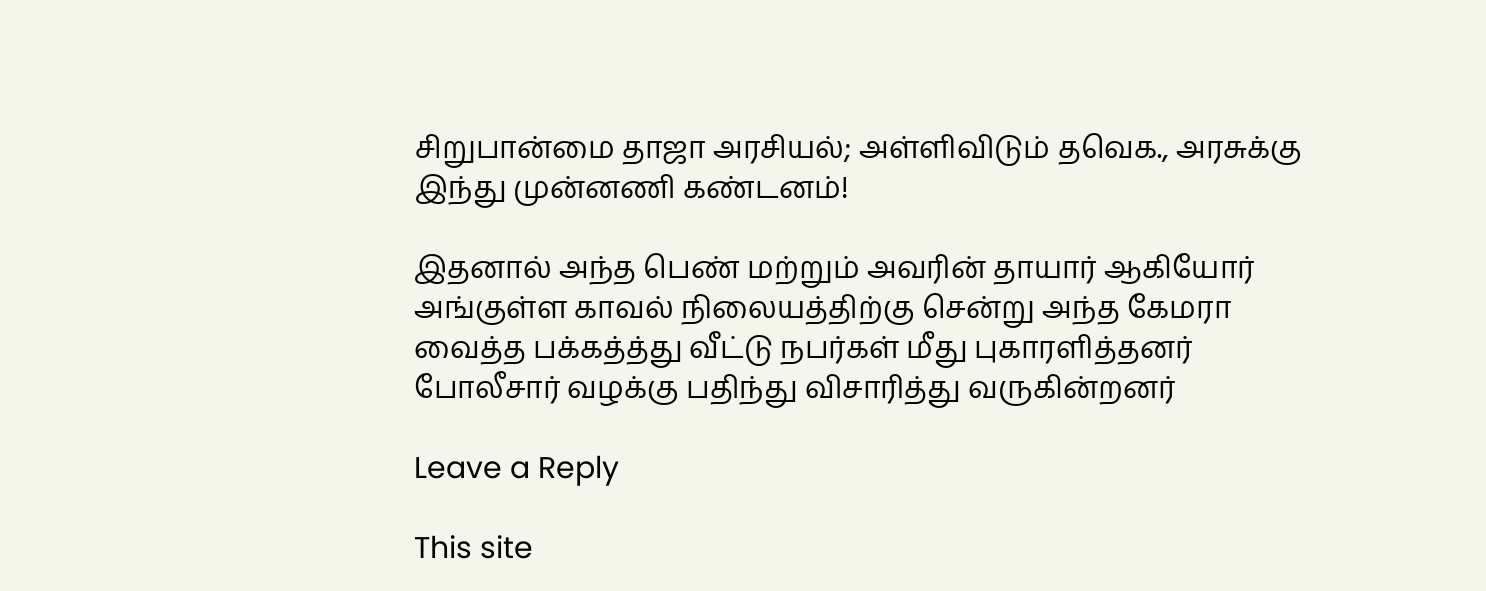சிறுபான்மை தாஜா அரசியல்; அள்ளிவிடும் தவெக., அரசுக்கு இந்து முன்னணி கண்டனம்!

இதனால் அந்த பெண் மற்றும் அவரின் தாயார் ஆகியோர் அங்குள்ள காவல் நிலையத்திற்கு சென்று அந்த கேமரா வைத்த பக்கத்த்து வீட்டு நபர்கள் மீது புகாரளித்தனர் போலீசார் வழக்கு பதிந்து விசாரித்து வருகின்றனர்

Leave a Reply

This site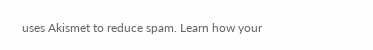uses Akismet to reduce spam. Learn how your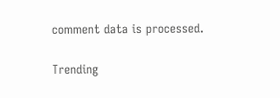comment data is processed.

Trending